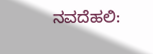ನವದೆಹಲಿ: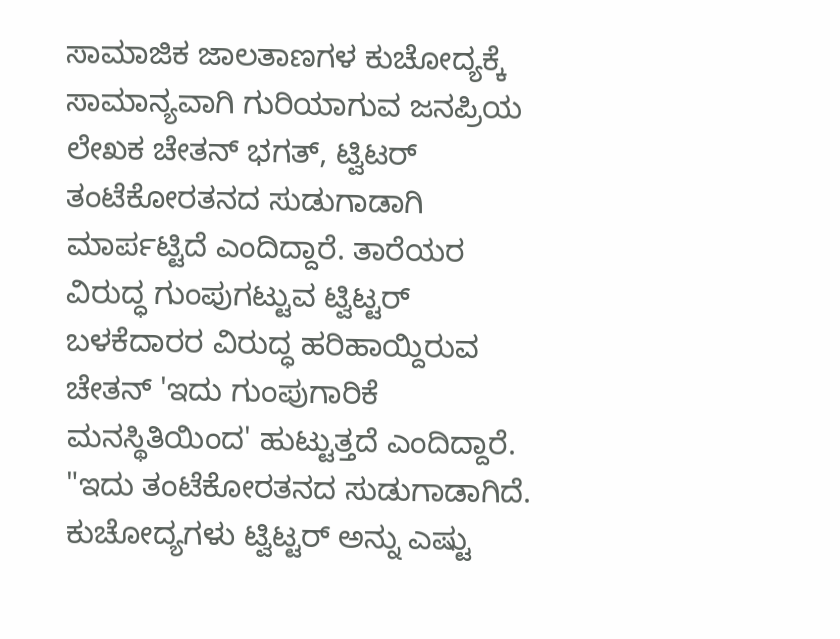ಸಾಮಾಜಿಕ ಜಾಲತಾಣಗಳ ಕುಚೋದ್ಯಕ್ಕೆ ಸಾಮಾನ್ಯವಾಗಿ ಗುರಿಯಾಗುವ ಜನಪ್ರಿಯ ಲೇಖಕ ಚೇತನ್ ಭಗತ್, ಟ್ವಿಟರ್ ತಂಟೆಕೋರತನದ ಸುಡುಗಾಡಾಗಿ ಮಾರ್ಪಟ್ಟಿದೆ ಎಂದಿದ್ದಾರೆ. ತಾರೆಯರ ವಿರುದ್ಧ ಗುಂಪುಗಟ್ಟುವ ಟ್ವಿಟ್ಟರ್ ಬಳಕೆದಾರರ ವಿರುದ್ಧ ಹರಿಹಾಯ್ದಿರುವ ಚೇತನ್ 'ಇದು ಗುಂಪುಗಾರಿಕೆ ಮನಸ್ಥಿತಿಯಿಂದ' ಹುಟ್ಟುತ್ತದೆ ಎಂದಿದ್ದಾರೆ.
"ಇದು ತಂಟೆಕೋರತನದ ಸುಡುಗಾಡಾಗಿದೆ. ಕುಚೋದ್ಯಗಳು ಟ್ವಿಟ್ಟರ್ ಅನ್ನು ಎಷ್ಟು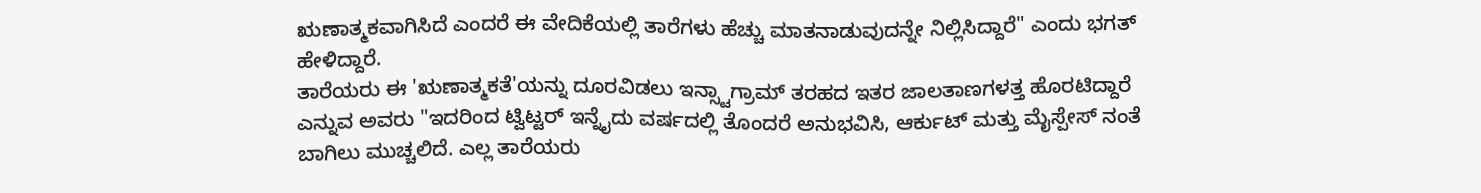ಋಣಾತ್ಮಕವಾಗಿಸಿದೆ ಎಂದರೆ ಈ ವೇದಿಕೆಯಲ್ಲಿ ತಾರೆಗಳು ಹೆಚ್ಚು ಮಾತನಾಡುವುದನ್ನೇ ನಿಲ್ಲಿಸಿದ್ದಾರೆ" ಎಂದು ಭಗತ್ ಹೇಳಿದ್ದಾರೆ.
ತಾರೆಯರು ಈ 'ಋಣಾತ್ಮಕತೆ'ಯನ್ನು ದೂರವಿಡಲು ಇನ್ಸ್ಟಾಗ್ರಾಮ್ ತರಹದ ಇತರ ಜಾಲತಾಣಗಳತ್ತ ಹೊರಟಿದ್ದಾರೆ ಎನ್ನುವ ಅವರು "ಇದರಿಂದ ಟ್ವಿಟ್ಟರ್ ಇನ್ನೈದು ವರ್ಷದಲ್ಲಿ ತೊಂದರೆ ಅನುಭವಿಸಿ, ಆರ್ಕುಟ್ ಮತ್ತು ಮೈಸ್ಪೇಸ್ ನಂತೆ ಬಾಗಿಲು ಮುಚ್ಚಲಿದೆ. ಎಲ್ಲ ತಾರೆಯರು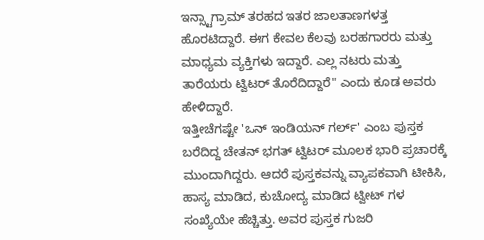ಇನ್ಸ್ಟಾಗ್ರಾಮ್ ತರಹದ ಇತರ ಜಾಲತಾಣಗಳತ್ತ ಹೊರಟಿದ್ದಾರೆ. ಈಗ ಕೇವಲ ಕೆಲವು ಬರಹಗಾರರು ಮತ್ತು ಮಾಧ್ಯಮ ವ್ಯಕ್ತಿಗಳು ಇದ್ದಾರೆ. ಎಲ್ಲ ನಟರು ಮತ್ತು ತಾರೆಯರು ಟ್ವಿಟರ್ ತೊರೆದಿದ್ದಾರೆ" ಎಂದು ಕೂಡ ಅವರು ಹೇಳಿದ್ದಾರೆ.
ಇತ್ತೀಚೆಗಷ್ಟೇ 'ಒನ್ ಇಂಡಿಯನ್ ಗರ್ಲ್' ಎಂಬ ಪುಸ್ತಕ ಬರೆದಿದ್ದ ಚೇತನ್ ಭಗತ್ ಟ್ವಿಟರ್ ಮೂಲಕ ಭಾರಿ ಪ್ರಚಾರಕ್ಕೆ ಮುಂದಾಗಿದ್ದರು. ಆದರೆ ಪುಸ್ತಕವನ್ನು ವ್ಯಾಪಕವಾಗಿ ಟೀಕಿಸಿ, ಹಾಸ್ಯ ಮಾಡಿದ, ಕುಚೋದ್ಯ ಮಾಡಿದ ಟ್ವೀಟ್ ಗಳ ಸಂಖ್ಯೆಯೇ ಹೆಚ್ಚಿತ್ತು. ಅವರ ಪುಸ್ತಕ ಗುಜರಿ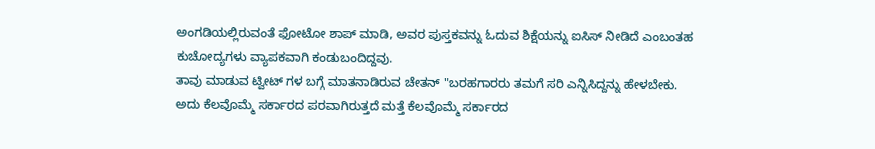ಅಂಗಡಿಯಲ್ಲಿರುವಂತೆ ಫೋಟೋ ಶಾಪ್ ಮಾಡಿ, ಅವರ ಪುಸ್ತಕವನ್ನು ಓದುವ ಶಿಕ್ಷೆಯನ್ನು ಐಸಿಸ್ ನೀಡಿದೆ ಎಂಬಂತಹ ಕುಚೋದ್ಯಗಳು ವ್ಯಾಪಕವಾಗಿ ಕಂಡುಬಂದಿದ್ದವು.
ತಾವು ಮಾಡುವ ಟ್ವೀಟ್ ಗಳ ಬಗ್ಗೆ ಮಾತನಾಡಿರುವ ಚೇತನ್ "ಬರಹಗಾರರು ತಮಗೆ ಸರಿ ಎನ್ನಿಸಿದ್ದನ್ನು ಹೇಳಬೇಕು. ಅದು ಕೆಲವೊಮ್ಮೆ ಸರ್ಕಾರದ ಪರವಾಗಿರುತ್ತದೆ ಮತ್ತೆ ಕೆಲವೊಮ್ಮೆ ಸರ್ಕಾರದ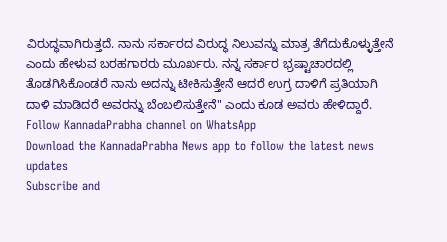ವಿರುದ್ಧವಾಗಿರುತ್ತದೆ. ನಾನು ಸರ್ಕಾರದ ವಿರುದ್ಧ ನಿಲುವನ್ನು ಮಾತ್ರ ತೆಗೆದುಕೊಳ್ಳುತ್ತೇನೆ ಎಂದು ಹೇಳುವ ಬರಹಗಾರರು ಮೂರ್ಖರು. ನನ್ನ ಸರ್ಕಾರ ಭ್ರಷ್ಟಾಚಾರದಲ್ಲಿ ತೊಡಗಿಸಿಕೊಂಡರೆ ನಾನು ಅದನ್ನು ಟೀಕಿಸುತ್ತೇನೆ ಆದರೆ ಉಗ್ರ ದಾಳಿಗೆ ಪ್ರತಿಯಾಗಿ ದಾಳಿ ಮಾಡಿದರೆ ಅವರನ್ನು ಬೆಂಬಲಿಸುತ್ತೇನೆ" ಎಂದು ಕೂಡ ಅವರು ಹೇಳಿದ್ದಾರೆ.
Follow KannadaPrabha channel on WhatsApp
Download the KannadaPrabha News app to follow the latest news updates
Subscribe and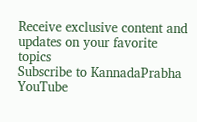Receive exclusive content and updates on your favorite topics
Subscribe to KannadaPrabha YouTube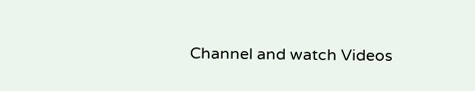Channel and watch Videos